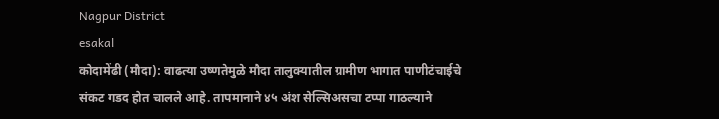Nagpur District
esakal
कोदामेंढी (मौदा): वाढत्या उष्णतेमुळे मौदा तालुक्यातील ग्रामीण भागात पाणीटंचाईचे संकट गडद होत चालले आहे. तापमानाने ४५ अंश सेल्सिअसचा टप्पा गाठल्याने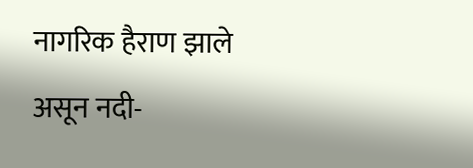नागरिक हैराण झाले असून नदी-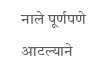नाले पूर्णपणे आटल्याने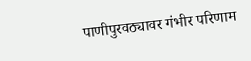पाणीपुरवठ्यावर गंभीर परिणाम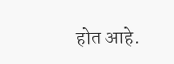होत आहे.